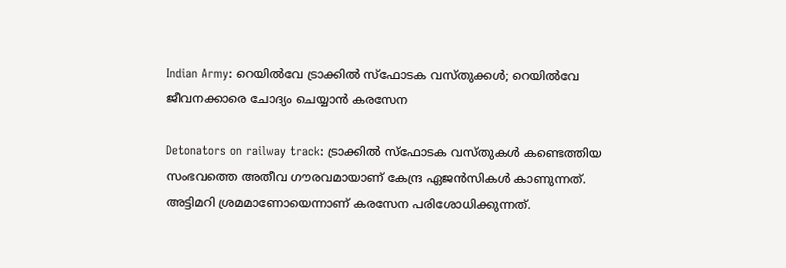Indian Army: റെയിൽവേ ട്രാക്കിൽ സ്‌ഫോടക വസ്തുക്കൾ; റെയിൽവേ ജീവനക്കാരെ ചോദ്യം ചെയ്യാൻ കരസേന

Detonators on railway track: ട്രാക്കിൽ സ്ഫോടക വസ്തുകൾ കണ്ടെ‍ത്തിയ സംഭവത്തെ അതീവ ഗൗരവമായാണ് കേന്ദ്ര ഏജൻസികൾ കാണുന്നത്. അട്ടിമറി ശ്രമമാണോയെന്നാണ് കരസേന പരിശോധിക്കുന്നത്.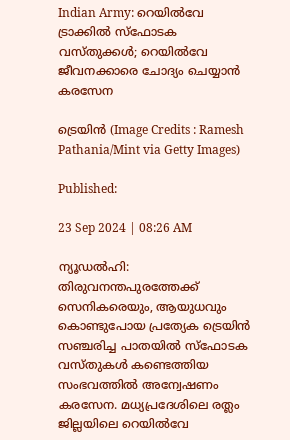Indian Army: റെയിൽവേ ട്രാക്കിൽ സ്‌ഫോടക വസ്തുക്കൾ; റെയിൽവേ ജീവനക്കാരെ ചോദ്യം ചെയ്യാൻ കരസേന

ട്രെയിന്‍ (Image Credits : Ramesh Pathania/Mint via Getty Images)

Published:

23 Sep 2024 | 08:26 AM

ന്യൂഡൽഹി: തിരുവനന്തപുരത്തേക്ക് സെനികരെയും, ആയുധവും കൊണ്ടുപോയ പ്രത്യേക ട്രെയിൻ സഞ്ചരിച്ച പാതയിൽ സ്ഫോടക വസ്തുകൾ കണ്ടെത്തിയ സംഭവത്തിൽ അന്വേഷണം കരസേന. മധ്യപ്രദേശിലെ രത്ലം ജില്ലയിലെ റെയിൽവേ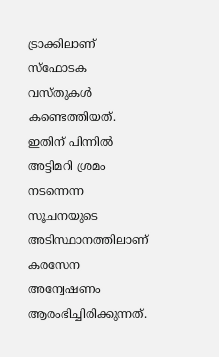ട്രാക്കിലാണ് സ്ഫോടക വസ്തുകൾ കണ്ടെത്തിയത്. ഇതിന് പിന്നിൽ അട്ടിമറി ശ്രമം നടന്നെന്ന സൂചനയുടെ അടിസ്ഥാനത്തിലാണ് കരസേന അന്വേഷണം ആരംഭിച്ചിരിക്കുന്നത്.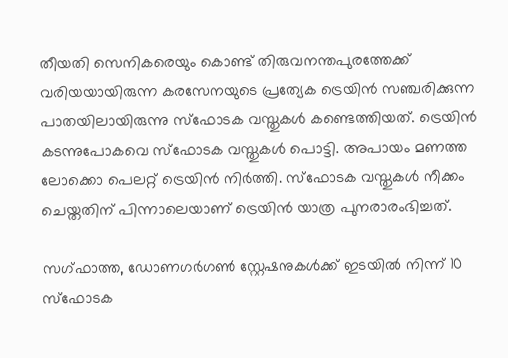തീയതി സെനികരെയും കൊണ്ട് തിരുവനന്തപുരത്തേക്ക് വരിയയായിരുന്ന കരസേനയുടെ പ്രത്യേക ട്രെയിൻ സഞ്ചരിക്കുന്ന പാതയിലായിരുന്നു സ്ഫോടക വസ്തുകൾ കണ്ടെത്തിയത്. ട്രെയിൻ കടന്നുപോകവെ സ്ഫോടക വസ്തുകൾ പൊട്ടി. അപായം മണത്ത ലോക്കൊ പെലറ്റ് ട്രെയിൻ നിർത്തി. സ്ഫോടക വസ്തുകൾ നീക്കം ചെയ്തതിന് പിന്നാലെയാണ് ട്രെയിൻ യാത്ര പുനരാരംഭിച്ചത്.

സഗ്ഫാത്ത, ഡോണഗര്‍ഗണ്‍ സ്റ്റേഷനുകള്‍ക്ക് ഇടയിൽ നിന്ന് 10 സ്ഫോടക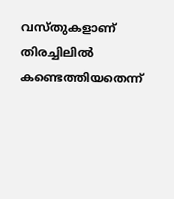വസ്തുകളാണ് തിരച്ചിലിൽ കണ്ടെത്തിയതെന്ന്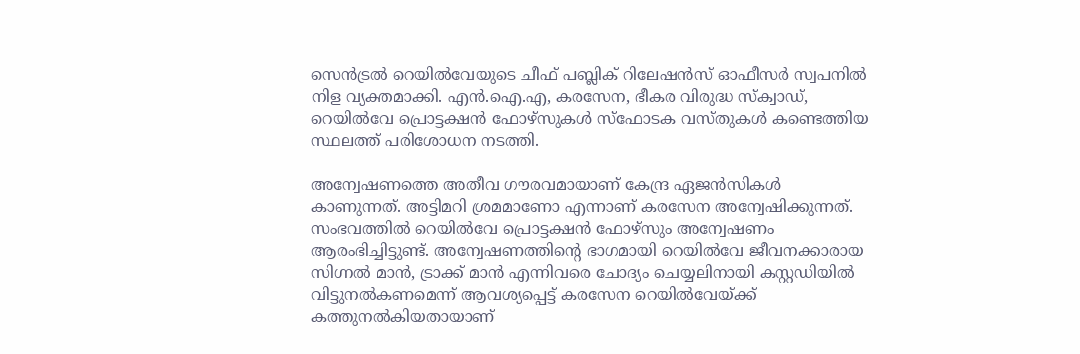സെന്‍ട്രല്‍ റെയില്‍വേയുടെ ചീഫ് പബ്ലിക് റിലേഷന്‍സ് ഓഫീസര്‍ സ്വപനില്‍ നിള വ്യക്തമാക്കി. എന്‍.ഐ.എ, കരസേന, ഭീകര വിരുദ്ധ സ്‌ക്വാഡ്, റെയില്‍വേ പ്രൊട്ടക്ഷന്‍ ഫോഴ്‌സുകൾ സ്ഫോടക വസ്തുകൾ കണ്ടെത്തിയ സ്ഥലത്ത് പരിശോധന നടത്തി.

അന്വേഷണത്തെ അതീവ ഗൗരവമായാണ് കേന്ദ്ര ഏജൻസികൾ കാണുന്നത്. അട്ടിമറി ശ്രമമാണോ എന്നാണ് കരസേന അന്വേഷിക്കുന്നത്. സംഭവത്തിൽ റെയില്‍വേ പ്രൊട്ടക്ഷന്‍ ഫോഴ്‌സും അന്വേഷണം ആരംഭിച്ചിട്ടുണ്ട്. അന്വേഷണത്തിന്റെ ഭാഗമായി റെയിൽവേ ജീവനക്കാരായ സിഗ്നൽ മാൻ, ട്രാക്ക് മാൻ എന്നിവരെ ചോദ്യം ചെയ്യലിനായി കസ്റ്റഡിയിൽ വിട്ടുനൽകണമെന്ന് ആവശ്യപ്പെട്ട് കരസേന റെയിൽവേയ്ക്ക് കത്തുനൽകിയതായാണ്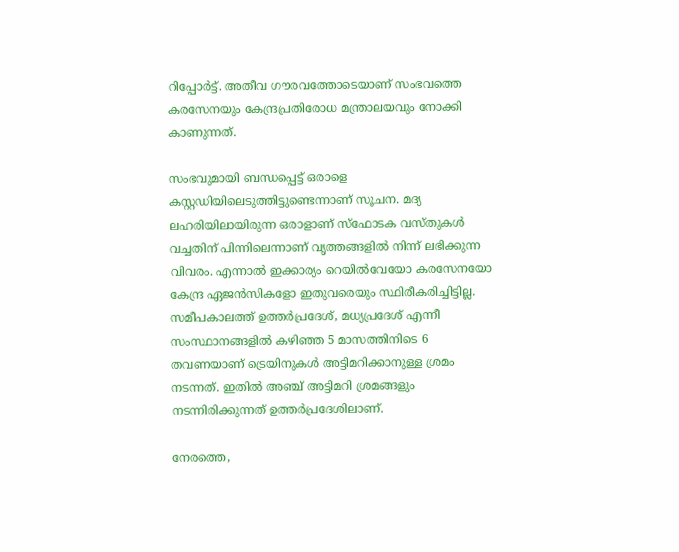റിപ്പോർട്ട്. അതീവ ഗൗരവത്തോടെയാണ് സംഭവത്തെ കരസേനയും കേന്ദ്രപ്രതിരോധ മന്ത്രാലയവും നോക്കി കാണുന്നത്.

സംഭവുമായി ബന്ധപ്പെട്ട് ഒരാളെ കസ്റ്റഡിയിലെടുത്തിട്ടുണ്ടെന്നാണ് സൂചന. മദ്യ ലഹരിയിലായിരുന്ന ഒരാളാണ് സ്ഫോടക വസ്തുകൾ വച്ചതിന് പിന്നിലെന്നാണ് വൃത്തങ്ങളിൽ നിന്ന് ലഭിക്കുന്ന വിവരം. എന്നാൽ ഇക്കാര്യം റെയിൽവേയോ കരസേനയോ കേന്ദ്ര ഏജൻസികളോ ഇതുവരെയും സ്ഥിരീകരിച്ചിട്ടില്ല. സമീപകാലത്ത് ഉത്തർപ്രദേശ്, മധ്യപ്രദേശ് എന്നീ സംസ്ഥാനങ്ങളിൽ കഴിഞ്ഞ 5 മാസത്തിനിടെ 6 തവണയാണ് ട്രെയിനുകൾ അട്ടിമറിക്കാനുള്ള ശ്രമം നടന്നത്‌. ഇതിൽ അഞ്ച് അട്ടിമറി ശ്രമങ്ങളും നടന്നിരിക്കുന്നത് ഉത്തർപ്രദേശിലാണ്.

നേരത്തെ,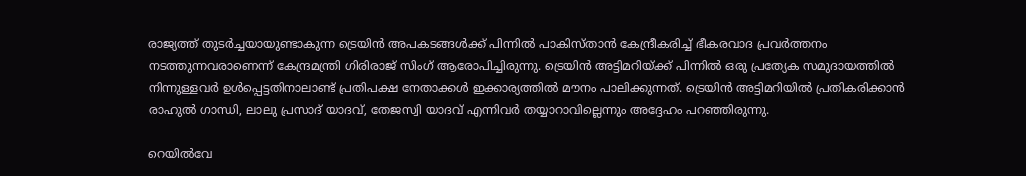രാജ്യത്ത് തുടർച്ചയായുണ്ടാകുന്ന ട്രെയിൻ അപകടങ്ങൾക്ക് പിന്നിൽ പാകിസ്താൻ കേന്ദ്രീകരിച്ച് ഭീകരവാദ പ്രവർത്തനം നടത്തുന്നവരാണെന്ന് കേന്ദ്രമന്ത്രി ഗിരിരാജ് സിംഗ് ആരോപിച്ചിരുന്നു. ട്രെയിൻ അട്ടിമറിയ്ക്ക് പിന്നിൽ ഒരു പ്രത്യേക സമുദായത്തിൽ നിന്നുള്ളവർ ഉൾപ്പെട്ടതിനാലാണ്ട് പ്രതിപക്ഷ നേതാക്കൾ ഇക്കാര്യത്തിൽ മൗനം പാലിക്കുന്നത്. ട്രെയിൻ അട്ടിമറിയിൽ പ്രതികരിക്കാൻ രാഹുൽ ഗാന്ധി, ലാലു പ്രസാദ് യാദവ്, തേജസ്വി യാദവ് എന്നിവർ തയ്യാറാവില്ലെന്നും അദ്ദേഹം പറഞ്ഞിരുന്നു.

റെയിൽവേ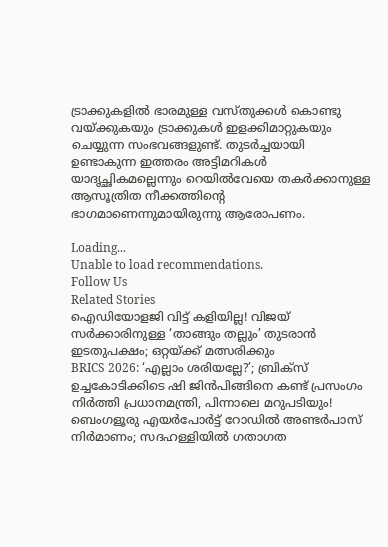ട്രാക്കുകളിൽ ഭാരമുള്ള വസ്തുക്കൾ കൊണ്ടു വയ്ക്കുകയും ട്രാക്കുകൾ ഇളക്കിമാറ്റുകയും ചെയ്യുന്ന സംഭവങ്ങളുണ്ട്. തുടർച്ചയായി ഉണ്ടാകുന്ന ഇത്തരം അട്ടിമറികൾ യാദൃച്ഛികമല്ലെന്നും റെയിൽവേയെ തകർക്കാനുള്ള ആസൂത്രിത നീക്കത്തിന്റെ ഭാഗമാണെന്നുമായിരുന്നു ആരോപണം.

Loading...
Unable to load recommendations.
Follow Us
Related Stories
ഐഡിയോളജി വിട്ട് കളിയില്ല! വിജയ് സർക്കാരിനുള്ള ‘താങ്ങും തല്ലും’ തുടരാൻ ഇടതുപക്ഷം; ഒറ്റയ്ക്ക് മത്സരിക്കും
BRICS 2026: ‘എല്ലാം ശരിയല്ലേ?’; ബ്രിക്സ് ഉച്ചകോടിക്കിടെ ഷി ജിൻപിങ്ങിനെ കണ്ട് പ്രസംഗം നിർത്തി പ്രധാനമന്ത്രി, പിന്നാലെ മറുപടിയും!
ബെംഗളൂരു എയര്‍പോര്‍ട്ട് റോഡില്‍ അണ്ടര്‍പാസ് നിര്‍മാണം; സദഹള്ളിയില്‍ ഗതാഗത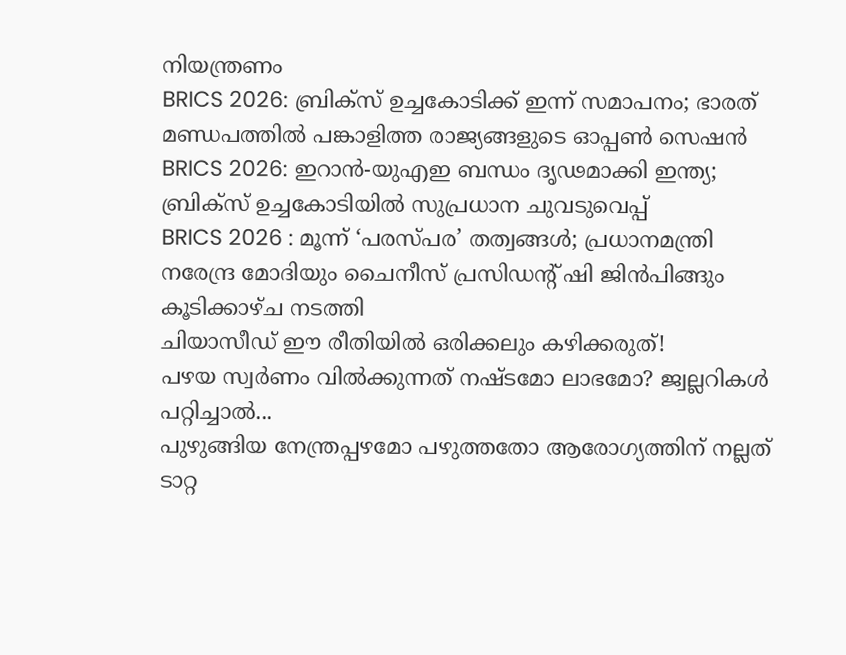നിയന്ത്രണം
BRICS 2026: ബ്രിക്സ് ഉച്ചകോടിക്ക് ഇന്ന് സമാപനം; ഭാരത് മണ്ഡപത്തിൽ പങ്കാളിത്ത രാജ്യങ്ങളുടെ ഓപ്പൺ സെഷൻ
BRICS 2026: ഇറാന്‍-യുഎഇ ബന്ധം ദൃഢമാക്കി ഇന്ത്യ; ബ്രിക്‌സ് ഉച്ചകോടിയില്‍ സുപ്രധാന ചുവടുവെപ്പ്‌
BRICS 2026 : മൂന്ന് ‘പരസ്പര’ തത്വങ്ങൾ; പ്രധാനമന്ത്രി നരേന്ദ്ര മോദിയും ചൈനീസ് പ്രസിഡന്റ് ഷി ജിൻപിങ്ങും കൂടിക്കാഴ്ച നടത്തി
ചിയാസീഡ് ഈ രീതിയിൽ ഒരിക്കലും കഴിക്കരുത്!
പഴയ സ്വര്‍ണം വില്‍ക്കുന്നത് നഷ്ടമോ ലാഭമോ? ജ്വല്ലറികള്‍ പറ്റിച്ചാല്‍...
പുഴുങ്ങിയ നേന്ത്രപ്പഴമോ പഴുത്തതോ ആരോഗ്യത്തിന് നല്ലത്
ടാറ്റ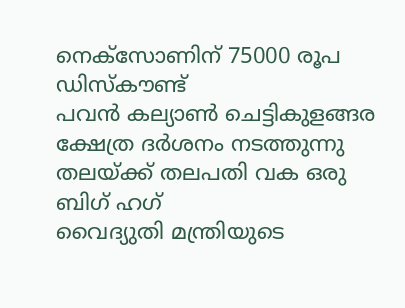നെക്സോണിന് 75000 രൂപ ഡിസ്കൗണ്ട്
പവൻ കല്യാൺ ചെട്ടികുളങ്ങര ക്ഷേത്ര ദർശനം നടത്തുന്നു
തലയ്ക്ക് തലപതി വക ഒരു ബിഗ് ഹഗ്
വൈദ്യുതി മന്ത്രിയുടെ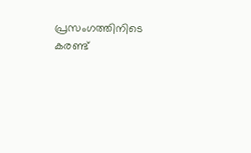പ്രസംഗത്തിനിടെ കരണ്ട്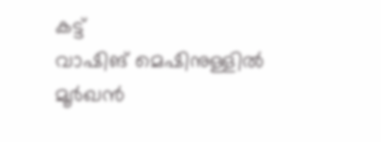കട്ട്
വാഷിങ് മെഷിനുള്ളിൽ മൂർഖൻ